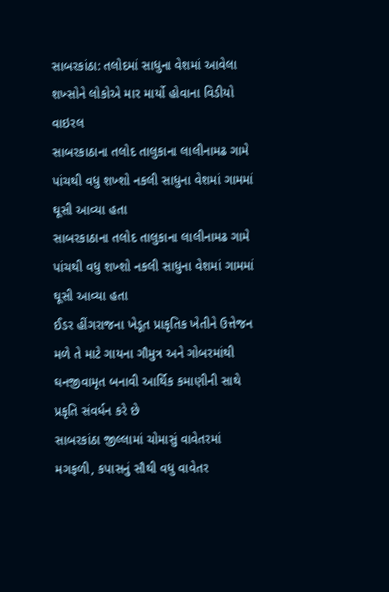સાબરકાંઠા: તલોદમાં સાધુના વેશમાં આવેલા શખ્સોને લોકોએ માર માર્યો હોવાના વિડીયો વાઇરલ
સાબરકાઠાના તલોદ તાલુકાના લાલીનામઢ ગામે પાંચથી વધુ શખ્શો નકલી સાધુના વેશમાં ગામમાં ઘૂસી આવ્યા હતા
સાબરકાઠાના તલોદ તાલુકાના લાલીનામઢ ગામે પાંચથી વધુ શખ્શો નકલી સાધુના વેશમાં ગામમાં ઘૂસી આવ્યા હતા
ઈડર હીંગરાજના ખેડૂત પ્રાકૃતિક ખેતીને ઉત્તેજન મળે તે માટે ગાયના ગૌમુત્ર અને ગોબરમાંથી ઘનજીવામૃત બનાવી આર્થિક કમાણીની સાથે પ્રકૃતિ સંવર્ધન કરે છે
સાબરકાંઠા જીલ્લામાં ચોમાસું વાવેતરમાં મગફળી, કપાસનું સૌથી વધુ વાવેતર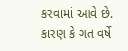કરવામાં આવે છે. કારણ કે ગત વર્ષે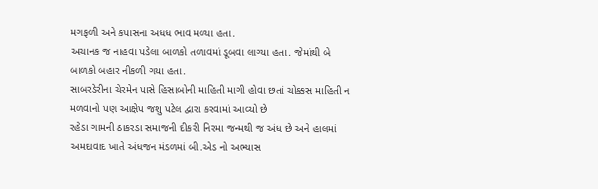મગફળી અને કપાસના અધધ ભાવ મળ્યા હતા.
અચાનક જ નાહવા પડેલા બાળકો તળાવમાં ડૂબવા લાગ્યા હતા. જેમાંથી બે બાળકો બહાર નીકળી ગયા હતા.
સાબરડેરીના ચેરમેન પાસે હિસાબોની માહિતી માગી હોવા છતાં ચોક્કસ માહિતી ન મળવાનો પણ આક્ષેપ જશુ પટેલ દ્વારા કરવામાં આવ્યો છે
રહેડા ગામની ઠાકરડા સમાજની દીકરી નિરમા જન્મથી જ અંધ છે અને હાલમાં અમદાવાદ ખાતે અંધજન મંડળમાં બી.એડ નો અભ્યાસ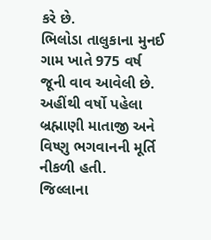કરે છે.
ભિલોડા તાલુકાના મુનઈ ગામ ખાતે 975 વર્ષ જૂની વાવ આવેલી છે. અહીંથી વર્ષો પહેલા બ્રહ્માણી માતાજી અને વિષ્ણુ ભગવાનની મૂર્તિ નીકળી હતી.
જિલ્લાના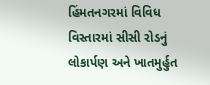હિંમતનગરમાં વિવિધ વિસ્તારમાં સીસી રોડનું લોકાર્પણ અને ખાતમુર્હુત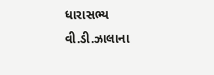ધારાસભ્ય વી.ડી.ઝાલાના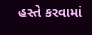હસ્તે કરવામાં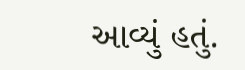આવ્યું હતું.